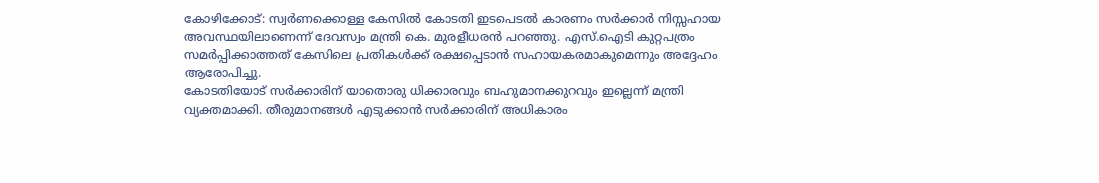കോഴിക്കോട്: സ്വർണക്കൊള്ള കേസിൽ കോടതി ഇടപെടൽ കാരണം സർക്കാർ നിസ്സഹായ അവസ്ഥയിലാണെന്ന് ദേവസ്വം മന്ത്രി കെ. മുരളീധരൻ പറഞ്ഞു. എസ്.ഐടി കുറ്റപത്രം സമർപ്പിക്കാത്തത് കേസിലെ പ്രതികൾക്ക് രക്ഷപ്പെടാൻ സഹായകരമാകുമെന്നും അദ്ദേഹം ആരോപിച്ചു.
കോടതിയോട് സർക്കാരിന് യാതൊരു ധിക്കാരവും ബഹുമാനക്കുറവും ഇല്ലെന്ന് മന്ത്രി വ്യക്തമാക്കി. തീരുമാനങ്ങൾ എടുക്കാൻ സർക്കാരിന് അധികാരം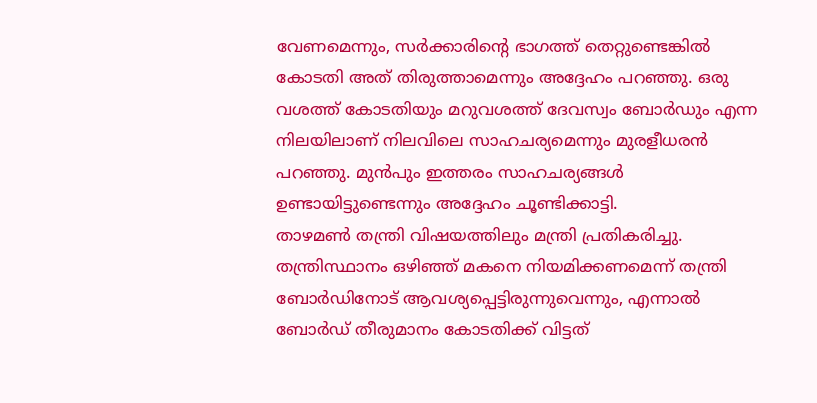വേണമെന്നും, സർക്കാരിന്റെ ഭാഗത്ത് തെറ്റുണ്ടെങ്കിൽ കോടതി അത് തിരുത്താമെന്നും അദ്ദേഹം പറഞ്ഞു. ഒരു വശത്ത് കോടതിയും മറുവശത്ത് ദേവസ്വം ബോർഡും എന്ന നിലയിലാണ് നിലവിലെ സാഹചര്യമെന്നും മുരളീധരൻ പറഞ്ഞു. മുൻപും ഇത്തരം സാഹചര്യങ്ങൾ ഉണ്ടായിട്ടുണ്ടെന്നും അദ്ദേഹം ചൂണ്ടിക്കാട്ടി.
താഴമൺ തന്ത്രി വിഷയത്തിലും മന്ത്രി പ്രതികരിച്ചു. തന്ത്രിസ്ഥാനം ഒഴിഞ്ഞ് മകനെ നിയമിക്കണമെന്ന് തന്ത്രി ബോർഡിനോട് ആവശ്യപ്പെട്ടിരുന്നുവെന്നും, എന്നാൽ ബോർഡ് തീരുമാനം കോടതിക്ക് വിട്ടത്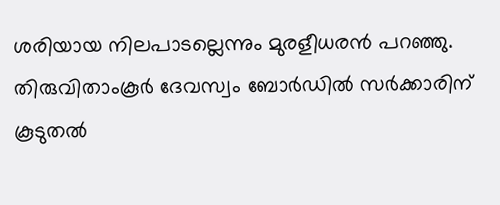ശരിയായ നിലപാടല്ലെന്നും മുരളീധരൻ പറഞ്ഞു. തിരുവിതാംകൂർ ദേവസ്വം ബോർഡിൽ സർക്കാരിന് കൂടുതൽ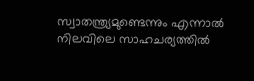സ്വാതന്ത്ര്യമുണ്ടെന്നും എന്നാൽ നിലവിലെ സാഹചര്യത്തിൽ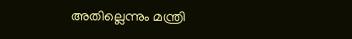അതില്ലെന്നും മന്ത്രി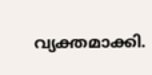വ്യക്തമാക്കി.